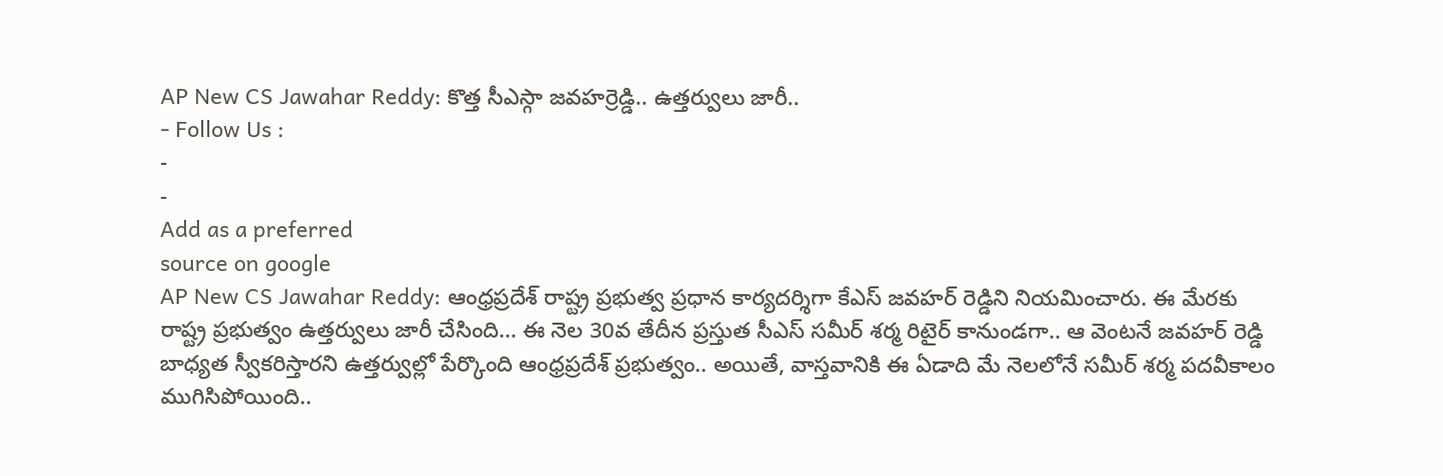AP New CS Jawahar Reddy: కొత్త సీఎస్గా జవహర్రెడ్డి.. ఉత్తర్వులు జారీ..
- Follow Us :
-
-
Add as a preferred
source on google
AP New CS Jawahar Reddy: ఆంధ్రప్రదేశ్ రాష్ట్ర ప్రభుత్వ ప్రధాన కార్యదర్శిగా కేఎస్ జవహర్ రెడ్డిని నియమించారు. ఈ మేరకు రాష్ట్ర ప్రభుత్వం ఉత్తర్వులు జారీ చేసింది… ఈ నెల 30వ తేదీన ప్రస్తుత సీఎస్ సమీర్ శర్మ రిటైర్ కానుండగా.. ఆ వెంటనే జవహర్ రెడ్డి బాధ్యత స్వీకరిస్తారని ఉత్తర్వుల్లో పేర్కొంది ఆంధ్రప్రదేశ్ ప్రభుత్వం.. అయితే, వాస్తవానికి ఈ ఏడాది మే నెలలోనే సమీర్ శర్మ పదవీకాలం ముగిసిపోయింది..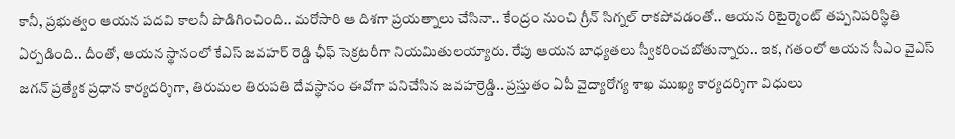కానీ, ప్రభుత్వం ఆయన పదవి కాలనీ పొడిగించింది.. మరోసారి ఆ దిశగా ప్రయత్నాలు చేసినా.. కేంద్రం నుంచి గ్రీన్ సిగ్నల్ రాకపోవడంతో.. ఆయన రిటైర్మెంట్ తప్పనిపరిస్థితి ఏర్పడింది.. దీంతో, ఆయన స్థానంలో కేఎస్ జవహర్ రెడ్డి ఛీఫ్ సెక్రటరీగా నియమితులయ్యారు. రేపు ఆయన బాధ్యతలు స్వీకరించబోతున్నారు.. ఇక, గతంలో ఆయన సీఎం వైఎస్ జగన్ ప్రత్యేక ప్రధాన కార్యదర్శిగా, తిరుమల తిరుపతి దేవస్థానం ఈవోగా పనిచేసిన జవహర్రెడ్డి.. ప్రస్తుతం ఏపీ వైద్యారోగ్య శాఖ ముఖ్య కార్యదర్శిగా విధులు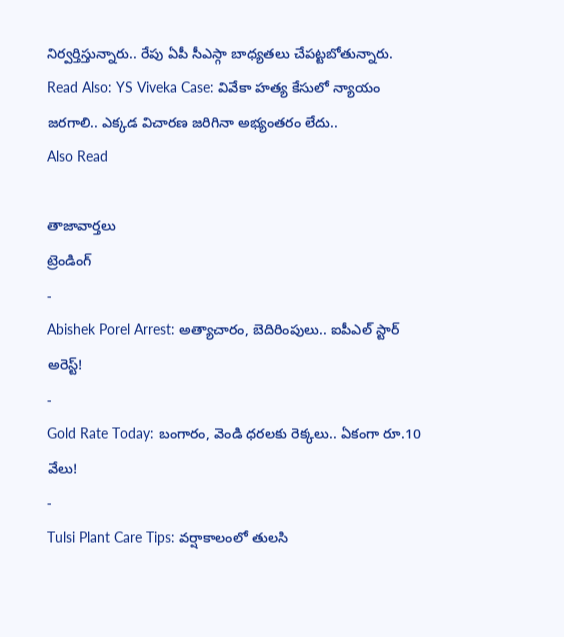నిర్వర్తిస్తున్నారు.. రేపు ఏపీ సీఎస్గా బాధ్యతలు చేపట్టబోతున్నారు.
Read Also: YS Viveka Case: వివేకా హత్య కేసులో న్యాయం జరగాలి.. ఎక్కడ విచారణ జరిగినా అభ్యంతరం లేదు..
Also Read

తాజావార్తలు
ట్రెండింగ్
-
Abishek Porel Arrest: అత్యాచారం, బెదిరింపులు.. ఐపీఎల్ స్టార్ అరెస్ట్!
-
Gold Rate Today: బంగారం, వెండి ధరలకు రెక్కలు.. ఏకంగా రూ.10 వేలు!
-
Tulsi Plant Care Tips: వర్షాకాలంలో తులసి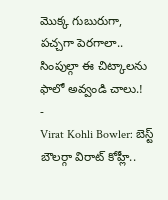మొక్క గుబురుగా, పచ్చగా పెరగాలా.. సింపుల్గా ఈ చిట్కాలను ఫాలో అవ్వండి చాలు.!
-
Virat Kohli Bowler: బెస్ట్ బౌలర్గా విరాట్ కోహ్లీ..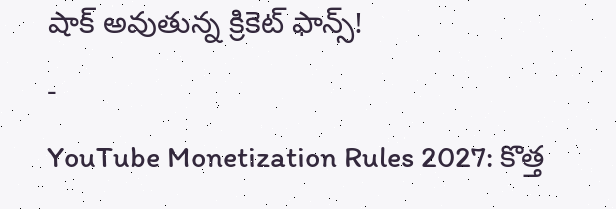షాక్ అవుతున్న క్రికెట్ ఫాన్స్!
-
YouTube Monetization Rules 2027: కొత్త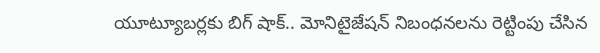యూట్యూబర్లకు బిగ్ షాక్.. మోనిటైజేషన్ నిబంధనలను రెట్టింపు చేసిన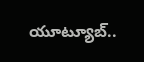యూట్యూబ్..